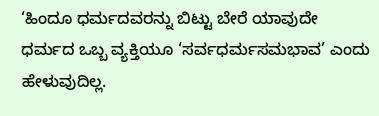‘ಹಿಂದೂ ಧರ್ಮದವರನ್ನು ಬಿಟ್ಟು ಬೇರೆ ಯಾವುದೇ ಧರ್ಮದ ಒಬ್ಬ ವ್ಯಕ್ತಿಯೂ ‘ಸರ್ವಧರ್ಮಸಮಭಾವ’ ಎಂದು ಹೇಳುವುದಿಲ್ಲ.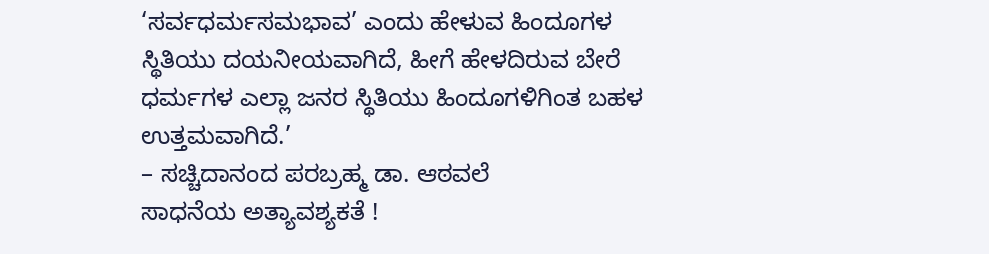‘ಸರ್ವಧರ್ಮಸಮಭಾವ’ ಎಂದು ಹೇಳುವ ಹಿಂದೂಗಳ ಸ್ಥಿತಿಯು ದಯನೀಯವಾಗಿದೆ, ಹೀಗೆ ಹೇಳದಿರುವ ಬೇರೆ ಧರ್ಮಗಳ ಎಲ್ಲಾ ಜನರ ಸ್ಥಿತಿಯು ಹಿಂದೂಗಳಿಗಿಂತ ಬಹಳ ಉತ್ತಮವಾಗಿದೆ.’
– ಸಚ್ಚಿದಾನಂದ ಪರಬ್ರಹ್ಮ ಡಾ. ಆಠವಲೆ
ಸಾಧನೆಯ ಅತ್ಯಾವಶ್ಯಕತೆ !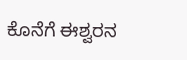ಕೊನೆಗೆ ಈಶ್ವರನ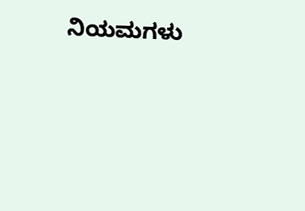ನಿಯಮಗಳು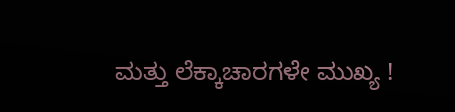ಮತ್ತು ಲೆಕ್ಕಾಚಾರಗಳೇ ಮುಖ್ಯ !